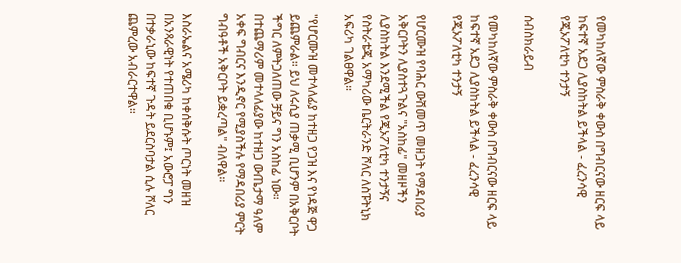የመካከለኛው ምስራቅ ቀውስ በግብርናው ዘርፍ ላይ ከፍተኛ አደጋ ሊያስከትል ይችላል - ፈረንሳዊ የጂኦፖለቲካ ተንታኝ

ሰብስክራይብ

የመካከለኛው ምስራቅ ቀውስ በግብርናው ዘርፍ ላይ ከፍተኛ አደጋ ሊያስከትል ይችላል - ፈረንሳዊ የጂኦፖለቲካ ተንታኝ

የሆርሙዝ የባሕር ውሽመጥ መዘጋት የማዳበሪያ አቅርቦትን ሊያስተጓጉልና "አስከፊ" መዘዞችን ሊያስከትል እንደሚችል የጂኦፖለቲካ ተንታኝና የስትራቴጂ አማካሪው ቤርትራንድ ሾለር ለስፑትኒክ አፍሪካ ገልፀዋል።

"የሆርሙዝ መተላለፊያ ከተዘጋ የጋዝ እና የነዳጅ ዋጋ ይጨምራል። ይህ ለሩሲያ ጠቃሚ ቢሆንም በአቅርቦት ችግር ለምትጋለጠው ቻይና ግን አስከፊ ነው። በተጨማሪም መተላለፊያው ከተዘጋ ውጤታማ ዓለም አቀፍ ግብርና እንዲኖር የሚያስችሉ የማዳበሪያ ምርት ግብዓቶች አቅርቦት ይቋረጣል" ብለዋል።

እስራኤልና አሜሪካ ከቀሰቅሱት ጦርነት መዘዝ በአንጻራዊነት የተጠበቁ ቢሆኑም፤ አውሮፓ ግን በተቃራኒው ከፍተኛ ጉዳት ይደርስባታል ሲሉ ሾለር ጨምረው አብራርተዋል።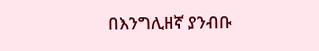በእንግሊዘኛ ያንብቡ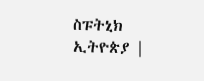ስፑትኒክ ኢትዮጵያ |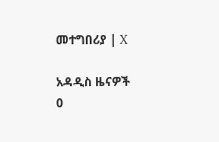መተግበሪያ | X

አዳዲስ ዜናዎች
0